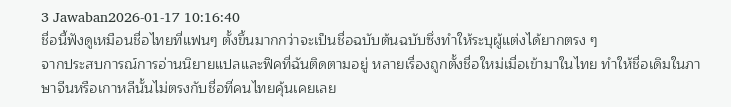3 Jawaban2026-01-17 10:16:40
ชื่อนี้ฟังดูเหมือนชื่อไทยที่แฟนๆ ตั้งขึ้นมากกว่าจะเป็นชื่อฉบับต้นฉบับซึ่งทำให้ระบุผู้แต่งได้ยากตรง ๆ
จากประสบการณ์การอ่านนิยายแปลและฟิคที่ฉันติดตามอยู่ หลายเรื่องถูกตั้งชื่อใหม่เมื่อเข้ามาในไทย ทำให้ชื่อเดิมในภาษาจีนหรือเกาหลีนั้นไม่ตรงกับชื่อที่คนไทยคุ้นเคยเลย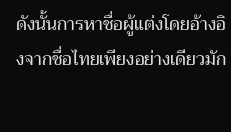ดังนั้นการหาชื่อผู้แต่งโดยอ้างอิงจากชื่อไทยเพียงอย่างเดียวมัก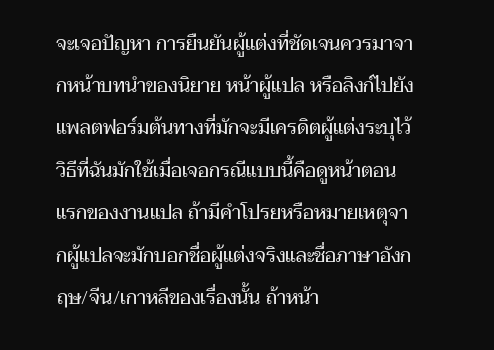จะเจอปัญหา การยืนยันผู้แต่งที่ชัดเจนควรมาจากหน้าบทนำของนิยาย หน้าผู้แปล หรือลิงก์ไปยังแพลตฟอร์มต้นทางที่มักจะมีเครดิตผู้แต่งระบุไว้
วิธีที่ฉันมักใช้เมื่อเจอกรณีแบบนี้คือดูหน้าตอนแรกของงานแปล ถ้ามีคำโปรยหรือหมายเหตุจากผู้แปลจะมักบอกชื่อผู้แต่งจริงและชื่อภาษาอังกฤษ/จีน/เกาหลีของเรื่องนั้น ถ้าหน้า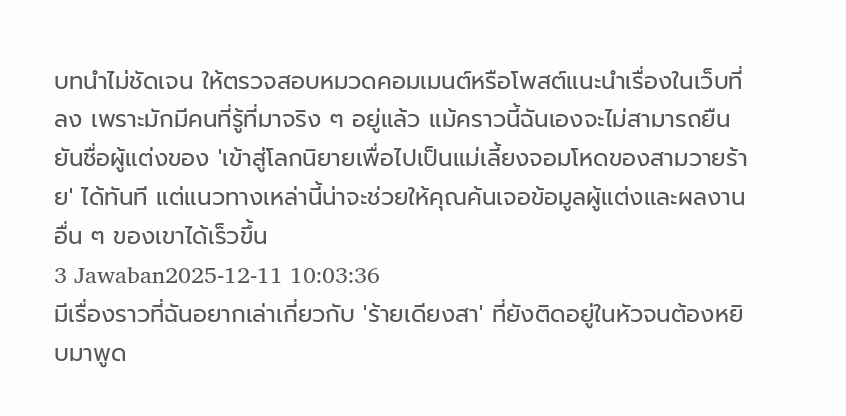บทนำไม่ชัดเจน ให้ตรวจสอบหมวดคอมเมนต์หรือโพสต์แนะนำเรื่องในเว็บที่ลง เพราะมักมีคนที่รู้ที่มาจริง ๆ อยู่แล้ว แม้คราวนี้ฉันเองจะไม่สามารถยืนยันชื่อผู้แต่งของ 'เข้าสู่โลกนิยายเพื่อไปเป็นแม่เลี้ยงจอมโหดของสามวายร้าย' ได้ทันที แต่แนวทางเหล่านี้น่าจะช่วยให้คุณค้นเจอข้อมูลผู้แต่งและผลงานอื่น ๆ ของเขาได้เร็วขึ้น
3 Jawaban2025-12-11 10:03:36
มีเรื่องราวที่ฉันอยากเล่าเกี่ยวกับ 'ร้ายเดียงสา' ที่ยังติดอยู่ในหัวจนต้องหยิบมาพูด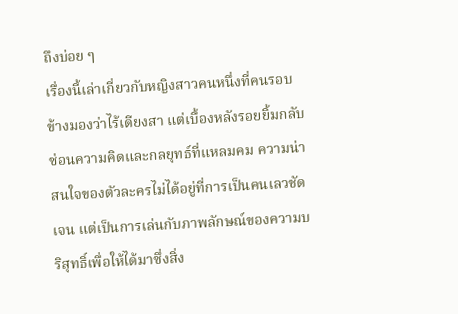ถึงบ่อย ๆ
เรื่องนี้เล่าเกี่ยวกับหญิงสาวคนหนึ่งที่คนรอบข้างมองว่าไร้เดียงสา แต่เบื้องหลังรอยยิ้มกลับซ่อนความคิดและกลยุทธ์ที่แหลมคม ความน่าสนใจของตัวละครไม่ได้อยู่ที่การเป็นคนเลวชัดเจน แต่เป็นการเล่นกับภาพลักษณ์ของความบริสุทธิ์เพื่อให้ได้มาซึ่งสิ่ง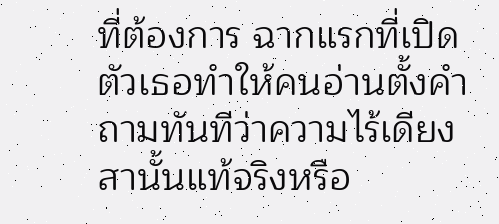ที่ต้องการ ฉากแรกที่เปิดตัวเธอทำให้คนอ่านตั้งคำถามทันทีว่าความไร้เดียงสานั้นแท้จริงหรือ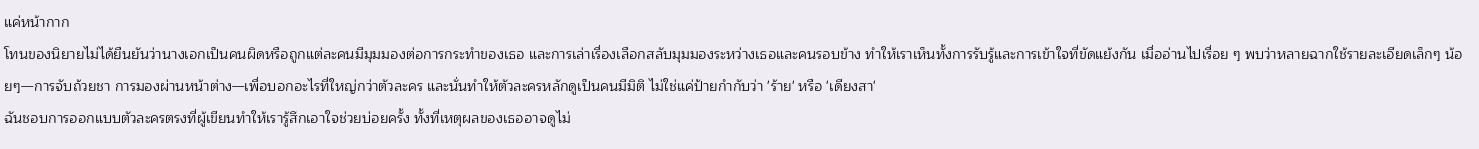แค่หน้ากาก
โทนของนิยายไม่ได้ยืนยันว่านางเอกเป็นคนผิดหรือถูกแต่ละคนมีมุมมองต่อการกระทำของเธอ และการเล่าเรื่องเลือกสลับมุมมองระหว่างเธอและคนรอบข้าง ทำให้เราเห็นทั้งการรับรู้และการเข้าใจที่ขัดแย้งกัน เมื่ออ่านไปเรื่อย ๆ พบว่าหลายฉากใช้รายละเอียดเล็กๆ น้อยๆ—การจับถ้วยชา การมองผ่านหน้าต่าง—เพื่อบอกอะไรที่ใหญ่กว่าตัวละคร และนั่นทำให้ตัวละครหลักดูเป็นคนมีมิติ ไม่ใช่แค่ป้ายกำกับว่า 'ร้าย' หรือ 'เดียงสา'
ฉันชอบการออกแบบตัวละครตรงที่ผู้เขียนทำให้เรารู้สึกเอาใจช่วยบ่อยครั้ง ทั้งที่เหตุผลของเธออาจดูไม่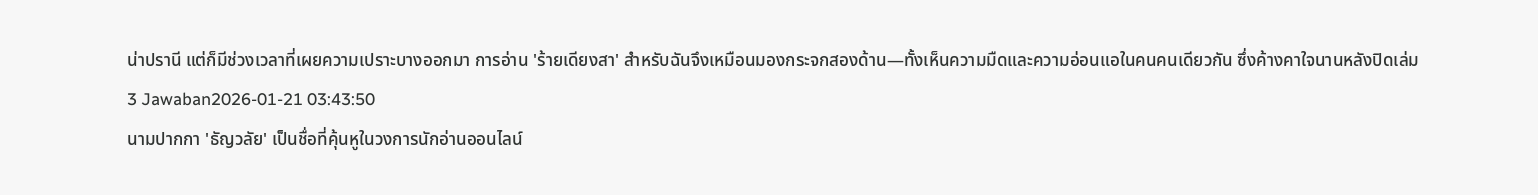น่าปรานี แต่ก็มีช่วงเวลาที่เผยความเปราะบางออกมา การอ่าน 'ร้ายเดียงสา' สำหรับฉันจึงเหมือนมองกระจกสองด้าน—ทั้งเห็นความมืดและความอ่อนแอในคนคนเดียวกัน ซึ่งค้างคาใจนานหลังปิดเล่ม
3 Jawaban2026-01-21 03:43:50
นามปากกา 'ธัญวลัย' เป็นชื่อที่คุ้นหูในวงการนักอ่านออนไลน์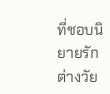ที่ชอบนิยายรักต่างวัย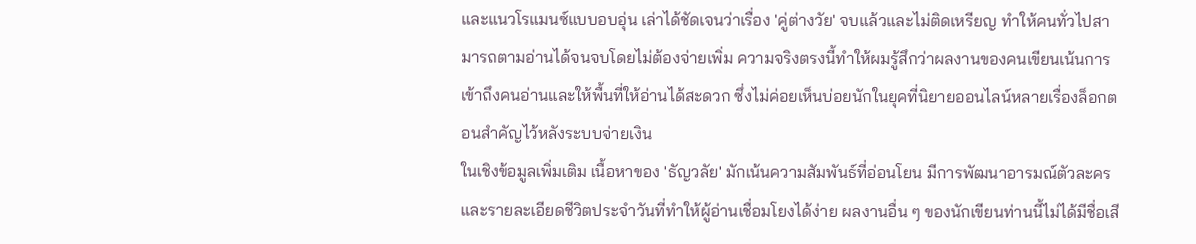และแนวโรแมนซ์แบบอบอุ่น เล่าได้ชัดเจนว่าเรื่อง 'คู่ต่างวัย' จบแล้วและไม่ติดเหรียญ ทำให้คนทั่วไปสามารถตามอ่านได้จนจบโดยไม่ต้องจ่ายเพิ่ม ความจริงตรงนี้ทำให้ผมรู้สึกว่าผลงานของคนเขียนเน้นการเข้าถึงคนอ่านและให้พื้นที่ให้อ่านได้สะดวก ซึ่งไม่ค่อยเห็นบ่อยนักในยุคที่นิยายออนไลน์หลายเรื่องล็อกตอนสำคัญไว้หลังระบบจ่ายเงิน
ในเชิงข้อมูลเพิ่มเติม เนื้อหาของ 'ธัญวลัย' มักเน้นความสัมพันธ์ที่อ่อนโยน มีการพัฒนาอารมณ์ตัวละครและรายละเอียดชีวิตประจำวันที่ทำให้ผู้อ่านเชื่อมโยงได้ง่าย ผลงานอื่น ๆ ของนักเขียนท่านนี้ไม่ได้มีชื่อเสี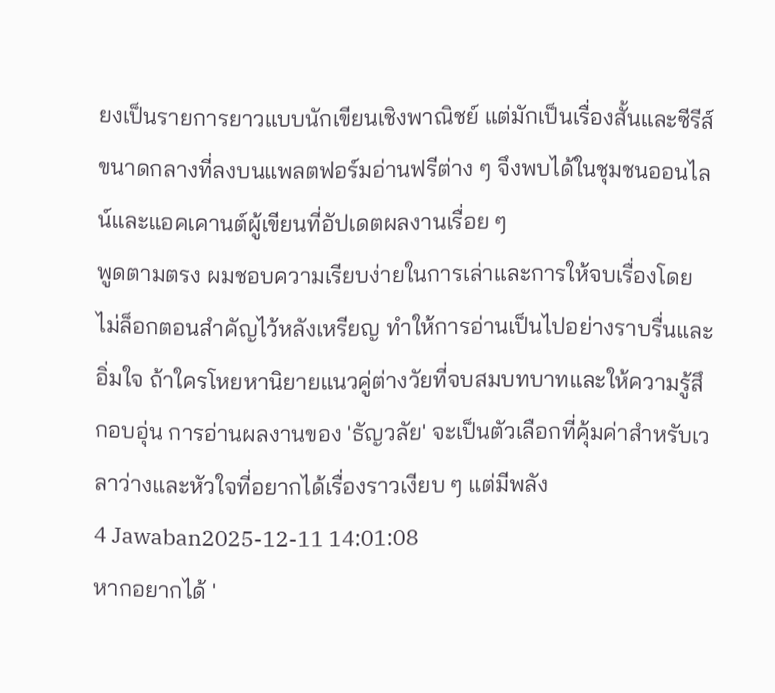ยงเป็นรายการยาวแบบนักเขียนเชิงพาณิชย์ แต่มักเป็นเรื่องสั้นและซีรีส์ขนาดกลางที่ลงบนแพลตฟอร์มอ่านฟรีต่าง ๆ จึงพบได้ในชุมชนออนไลน์และแอคเคานต์ผู้เขียนที่อัปเดตผลงานเรื่อย ๆ
พูดตามตรง ผมชอบความเรียบง่ายในการเล่าและการให้จบเรื่องโดยไม่ล็อกตอนสำคัญไว้หลังเหรียญ ทำให้การอ่านเป็นไปอย่างราบรื่นและอิ่มใจ ถ้าใครโหยหานิยายแนวคู่ต่างวัยที่จบสมบทบาทและให้ความรู้สึกอบอุ่น การอ่านผลงานของ 'ธัญวลัย' จะเป็นตัวเลือกที่คุ้มค่าสำหรับเวลาว่างและหัวใจที่อยากได้เรื่องราวเงียบ ๆ แต่มีพลัง
4 Jawaban2025-12-11 14:01:08
หากอยากได้ '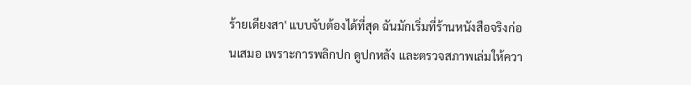ร้ายเดียงสา' แบบจับต้องได้ที่สุด ฉันมักเริ่มที่ร้านหนังสือจริงก่อนเสมอ เพราะการพลิกปก ดูปกหลัง และตรวจสภาพเล่มให้ควา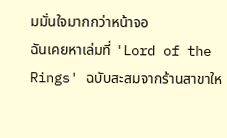มมั่นใจมากกว่าหน้าจอ
ฉันเคยหาเล่มที่ 'Lord of the Rings' ฉบับสะสมจากร้านสาขาให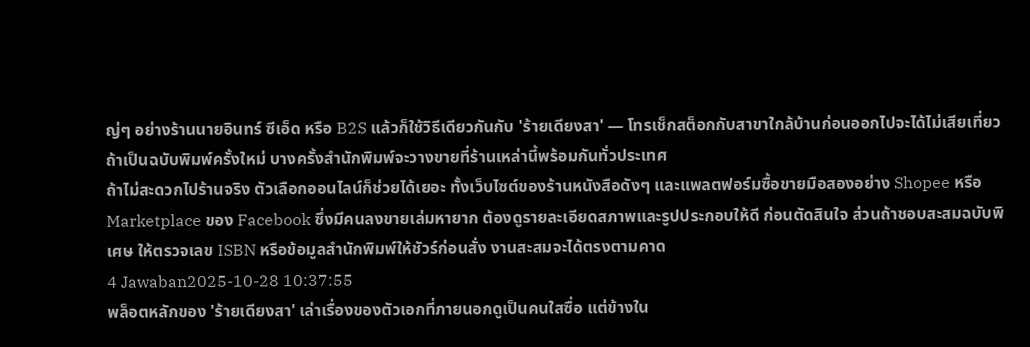ญ่ๆ อย่างร้านนายอินทร์ ซีเอ็ด หรือ B2S แล้วก็ใช้วิธีเดียวกันกับ 'ร้ายเดียงสา' — โทรเช็กสต็อกกับสาขาใกล้บ้านก่อนออกไปจะได้ไม่เสียเที่ยว ถ้าเป็นฉบับพิมพ์ครั้งใหม่ บางครั้งสำนักพิมพ์จะวางขายที่ร้านเหล่านี้พร้อมกันทั่วประเทศ
ถ้าไม่สะดวกไปร้านจริง ตัวเลือกออนไลน์ก็ช่วยได้เยอะ ทั้งเว็บไซต์ของร้านหนังสือดังๆ และแพลตฟอร์มซื้อขายมือสองอย่าง Shopee หรือ Marketplace ของ Facebook ซึ่งมีคนลงขายเล่มหายาก ต้องดูรายละเอียดสภาพและรูปประกอบให้ดี ก่อนตัดสินใจ ส่วนถ้าชอบสะสมฉบับพิเศษ ให้ตรวจเลข ISBN หรือข้อมูลสำนักพิมพ์ให้ชัวร์ก่อนสั่ง งานสะสมจะได้ตรงตามคาด
4 Jawaban2025-10-28 10:37:55
พล็อตหลักของ 'ร้ายเดียงสา' เล่าเรื่องของตัวเอกที่ภายนอกดูเป็นคนใสซื่อ แต่ข้างใน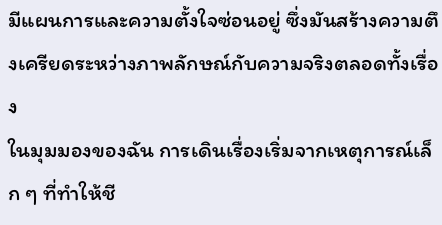มีแผนการและความตั้งใจซ่อนอยู่ ซึ่งมันสร้างความตึงเครียดระหว่างภาพลักษณ์กับความจริงตลอดทั้งเรื่อง
ในมุมมองของฉัน การเดินเรื่องเริ่มจากเหตุการณ์เล็ก ๆ ที่ทำให้ชี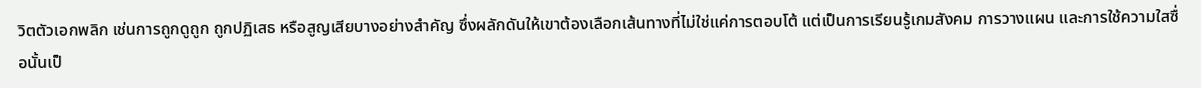วิตตัวเอกพลิก เช่นการถูกดูถูก ถูกปฏิเสธ หรือสูญเสียบางอย่างสำคัญ ซึ่งผลักดันให้เขาต้องเลือกเส้นทางที่ไม่ใช่แค่การตอบโต้ แต่เป็นการเรียนรู้เกมสังคม การวางแผน และการใช้ความใสซื่อนั้นเป็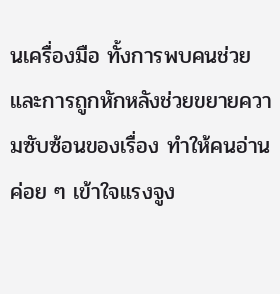นเครื่องมือ ทั้งการพบคนช่วยและการถูกหักหลังช่วยขยายความซับซ้อนของเรื่อง ทำให้คนอ่านค่อย ๆ เข้าใจแรงจูง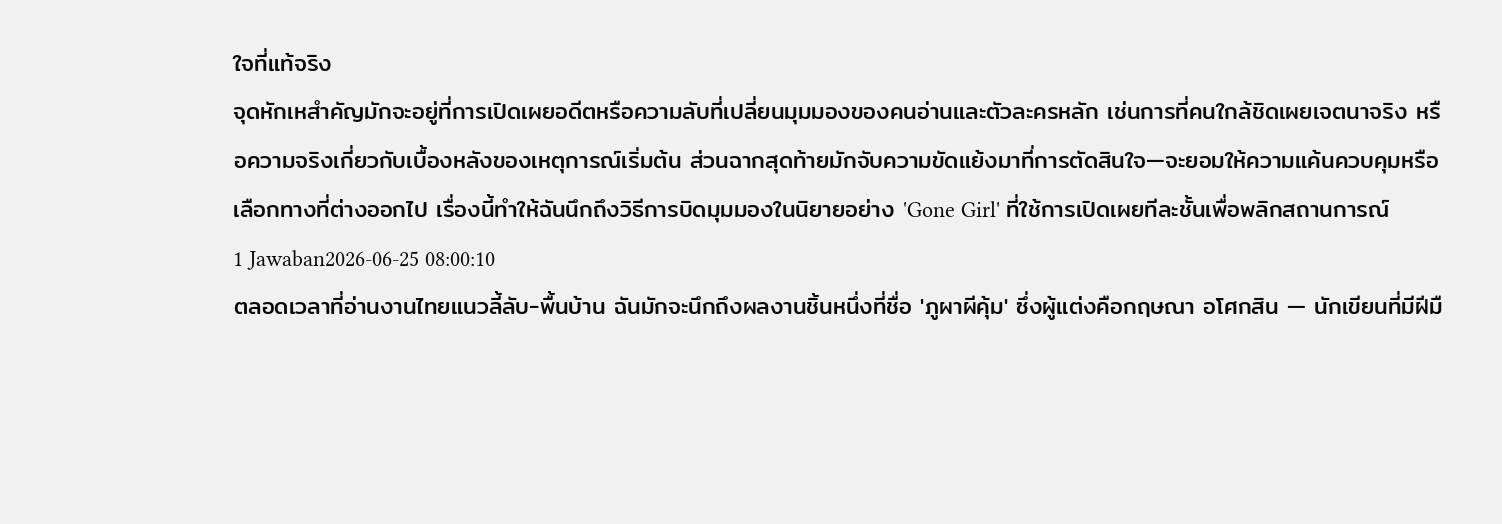ใจที่แท้จริง
จุดหักเหสำคัญมักจะอยู่ที่การเปิดเผยอดีตหรือความลับที่เปลี่ยนมุมมองของคนอ่านและตัวละครหลัก เช่นการที่คนใกล้ชิดเผยเจตนาจริง หรือความจริงเกี่ยวกับเบื้องหลังของเหตุการณ์เริ่มต้น ส่วนฉากสุดท้ายมักจับความขัดแย้งมาที่การตัดสินใจ—จะยอมให้ความแค้นควบคุมหรือเลือกทางที่ต่างออกไป เรื่องนี้ทำให้ฉันนึกถึงวิธีการบิดมุมมองในนิยายอย่าง 'Gone Girl' ที่ใช้การเปิดเผยทีละชั้นเพื่อพลิกสถานการณ์
1 Jawaban2026-06-25 08:00:10
ตลอดเวลาที่อ่านงานไทยแนวลี้ลับ-พื้นบ้าน ฉันมักจะนึกถึงผลงานชิ้นหนึ่งที่ชื่อ 'ภูผาผีคุ้ม' ซึ่งผู้แต่งคือกฤษณา อโศกสิน — นักเขียนที่มีฝีมื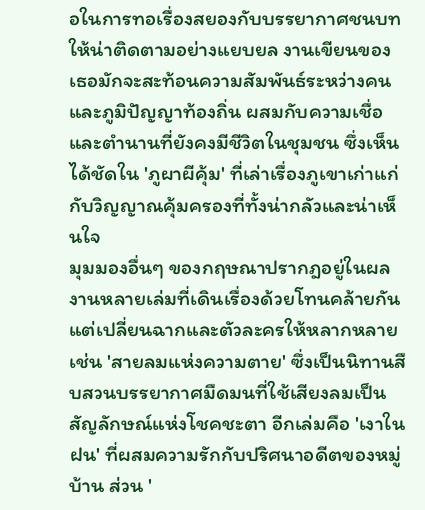อในการทอเรื่องสยองกับบรรยากาศชนบทให้น่าติดตามอย่างแยบยล งานเขียนของเธอมักจะสะท้อนความสัมพันธ์ระหว่างคนและภูมิปัญญาท้องถิ่น ผสมกับความเชื่อและตำนานที่ยังคงมีชีวิตในชุมชน ซึ่งเห็นได้ชัดใน 'ภูผาผีคุ้ม' ที่เล่าเรื่องภูเขาเก่าแก่กับวิญญาณคุ้มครองที่ทั้งน่ากลัวและน่าเห็นใจ
มุมมองอื่นๆ ของกฤษณาปรากฎอยู่ในผลงานหลายเล่มที่เดินเรื่องด้วยโทนคล้ายกันแต่เปลี่ยนฉากและตัวละครให้หลากหลาย เช่น 'สายลมแห่งความตาย' ซึ่งเป็นนิทานสืบสวนบรรยากาศมืดมนที่ใช้เสียงลมเป็นสัญลักษณ์แห่งโชคชะตา อีกเล่มคือ 'เงาในฝน' ที่ผสมความรักกับปริศนาอดีตของหมู่บ้าน ส่วน '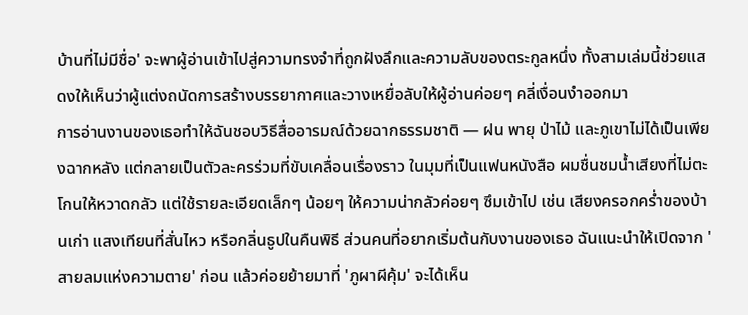บ้านที่ไม่มีชื่อ' จะพาผู้อ่านเข้าไปสู่ความทรงจำที่ถูกฝังลึกและความลับของตระกูลหนึ่ง ทั้งสามเล่มนี้ช่วยแสดงให้เห็นว่าผู้แต่งถนัดการสร้างบรรยากาศและวางเหยื่อลับให้ผู้อ่านค่อยๆ คลี่เงื่อนงำออกมา
การอ่านงานของเธอทำให้ฉันชอบวิธีสื่ออารมณ์ด้วยฉากธรรมชาติ — ฝน พายุ ป่าไม้ และภูเขาไม่ได้เป็นเพียงฉากหลัง แต่กลายเป็นตัวละครร่วมที่ขับเคลื่อนเรื่องราว ในมุมที่เป็นแฟนหนังสือ ผมชื่นชมน้ำเสียงที่ไม่ตะโกนให้หวาดกลัว แต่ใช้รายละเอียดเล็กๆ น้อยๆ ให้ความน่ากลัวค่อยๆ ซึมเข้าไป เช่น เสียงครอกคร่ำของบ้านเก่า แสงเทียนที่สั่นไหว หรือกลิ่นธูปในคืนพิธี ส่วนคนที่อยากเริ่มต้นกับงานของเธอ ฉันแนะนำให้เปิดจาก 'สายลมแห่งความตาย' ก่อน แล้วค่อยย้ายมาที่ 'ภูผาผีคุ้ม' จะได้เห็น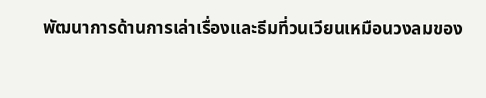พัฒนาการด้านการเล่าเรื่องและธีมที่วนเวียนเหมือนวงลมของ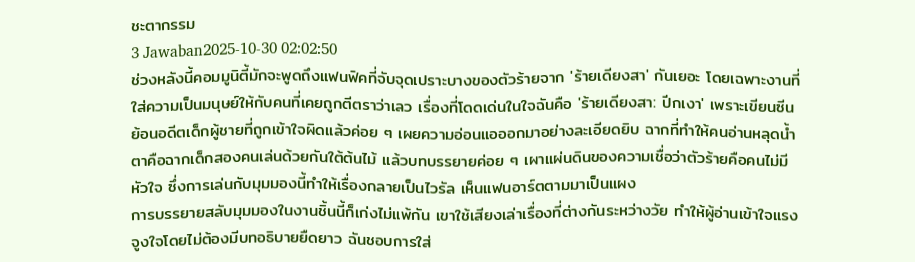ชะตากรรม
3 Jawaban2025-10-30 02:02:50
ช่วงหลังนี้คอมมูนิตี้มักจะพูดถึงแฟนฟิคที่จับจุดเปราะบางของตัวร้ายจาก 'ร้ายเดียงสา' กันเยอะ โดยเฉพาะงานที่ใส่ความเป็นมนุษย์ให้กับคนที่เคยถูกตีตราว่าเลว เรื่องที่โดดเด่นในใจฉันคือ 'ร้ายเดียงสา: ปีกเงา' เพราะเขียนซีนย้อนอดีตเด็กผู้ชายที่ถูกเข้าใจผิดแล้วค่อย ๆ เผยความอ่อนแอออกมาอย่างละเอียดยิบ ฉากที่ทำให้คนอ่านหลุดน้ำตาคือฉากเด็กสองคนเล่นด้วยกันใต้ต้นไม้ แล้วบทบรรยายค่อย ๆ เผาแผ่นดินของความเชื่อว่าตัวร้ายคือคนไม่มีหัวใจ ซึ่งการเล่นกับมุมมองนี้ทำให้เรื่องกลายเป็นไวรัล เห็นแฟนอาร์ตตามมาเป็นแผง
การบรรยายสลับมุมมองในงานชิ้นนี้ก็เก่งไม่แพ้กัน เขาใช้เสียงเล่าเรื่องที่ต่างกันระหว่างวัย ทำให้ผู้อ่านเข้าใจแรงจูงใจโดยไม่ต้องมีบทอธิบายยืดยาว ฉันชอบการใส่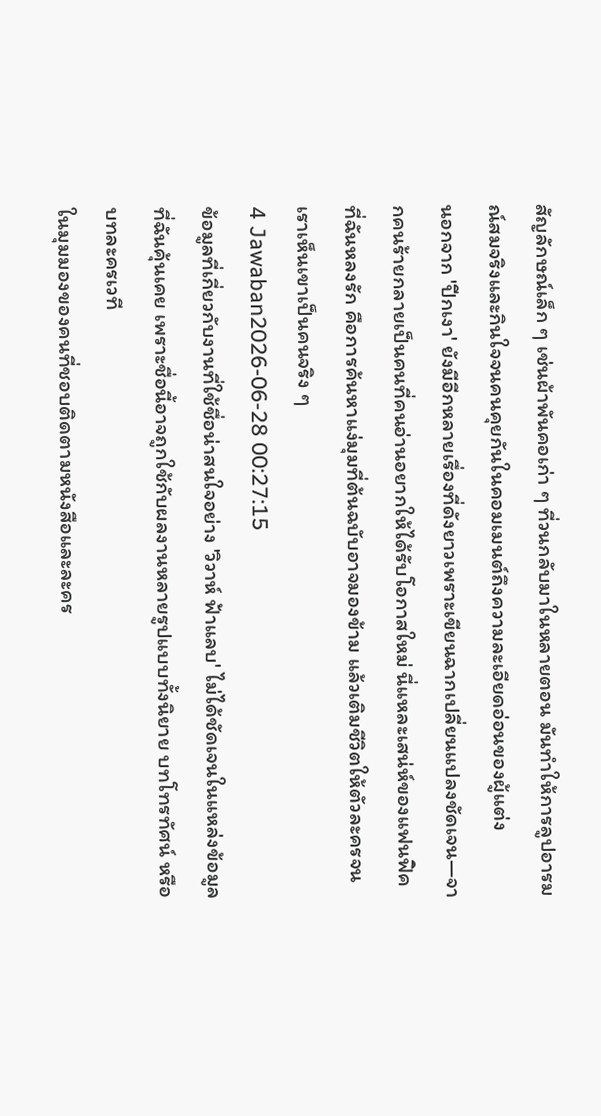สัญลักษณ์เล็ก ๆ เช่นผ้าพันคอเก่า ๆ ที่วนกลับมาในหลายตอน มันทำให้การลูปอารมณ์สมจริงและกินใจจนคนคุยกันในคอมเมนต์ถึงความละเอียดอ่อนของผู้แต่ง
นอกจาก 'ปีกเงา' ยังมีอีกหลายเรื่องที่ดังยาวเพราะเขียนฉากเปลี่ยนแปลงชัดเจน—จากคนร้ายกลายเป็นคนที่คนอ่านอยากให้ได้รับโอกาสใหม่ นี่แหละเสน่ห์ของแฟนฟิคที่ฉันหลงรัก คือการค้นหาแง่มุมที่ต้นฉบับอาจมองข้าม แล้วเติมชีวิตให้ตัวละครจนเราเห็นเขาเป็นคนจริง ๆ
4 Jawaban2026-06-28 00:27:15
ข้อมูลที่เกี่ยวกับงานที่ใช้ชื่อน่าสนใจอย่าง 'วิวาห์ ฟ้าแลบ' ไม่ได้ชัดเจนในแหล่งข้อมูลที่ฉันคุ้นเคย เพราะชื่อนี้อาจถูกใช้กับผลงานหลายรูปแบบทั้งนิยาย บทโทรทัศน์ หรือบทละครเวที
ในมุมมองของคนที่ชอบติดตามหนังสือและละคร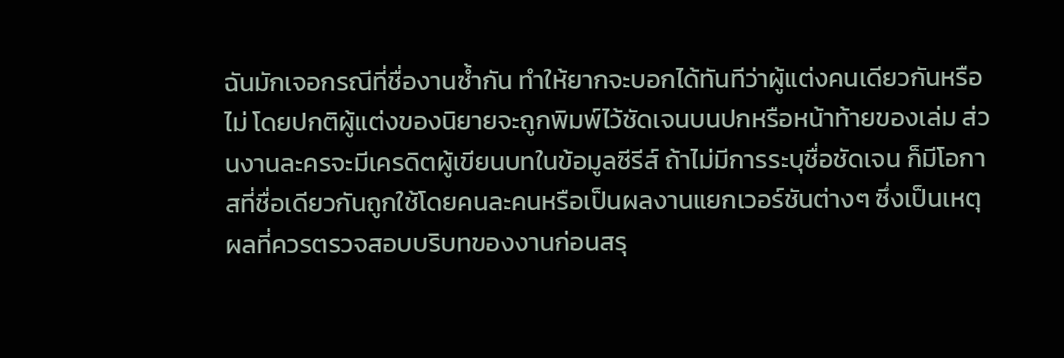ฉันมักเจอกรณีที่ชื่องานซ้ำกัน ทำให้ยากจะบอกได้ทันทีว่าผู้แต่งคนเดียวกันหรือไม่ โดยปกติผู้แต่งของนิยายจะถูกพิมพ์ไว้ชัดเจนบนปกหรือหน้าท้ายของเล่ม ส่วนงานละครจะมีเครดิตผู้เขียนบทในข้อมูลซีรีส์ ถ้าไม่มีการระบุชื่อชัดเจน ก็มีโอกาสที่ชื่อเดียวกันถูกใช้โดยคนละคนหรือเป็นผลงานแยกเวอร์ชันต่างๆ ซึ่งเป็นเหตุผลที่ควรตรวจสอบบริบทของงานก่อนสรุ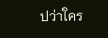ปว่าใคร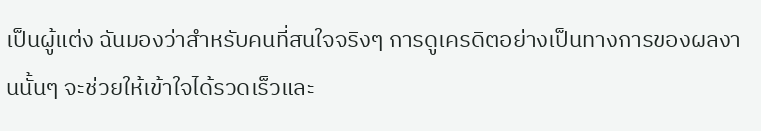เป็นผู้แต่ง ฉันมองว่าสำหรับคนที่สนใจจริงๆ การดูเครดิตอย่างเป็นทางการของผลงานนั้นๆ จะช่วยให้เข้าใจได้รวดเร็วและ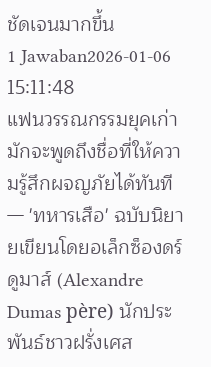ชัดเจนมากขึ้น
1 Jawaban2026-01-06 15:11:48
แฟนวรรณกรรมยุคเก่ามักจะพูดถึงชื่อที่ให้ความรู้สึกผจญภัยได้ทันที — 'ทหารเสือ' ฉบับนิยายเขียนโดยอเล็กซ็องดร์ ดูมาส์ (Alexandre Dumas père) นักประพันธ์ชาวฝรั่งเศส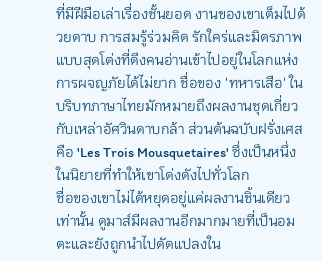ที่มีฝีมือเล่าเรื่องชั้นยอด งานของเขาเต็มไปด้วยดาบ การสมรู้ร่วมคิด รักใคร่และมิตรภาพแบบสุดโต่งที่ดึงคนอ่านเข้าไปอยู่ในโลกแห่งการผจญภัยได้ไม่ยาก ชื่อของ 'ทหารเสือ' ในบริบทภาษาไทยมักหมายถึงผลงานชุดเกี่ยวกับเหล่าอัศวินดาบกล้า ส่วนต้นฉบับฝรั่งเศสคือ 'Les Trois Mousquetaires' ซึ่งเป็นหนึ่งในนิยายที่ทำให้เขาโด่งดังไปทั่วโลก
ชื่อของเขาไม่ได้หยุดอยู่แค่ผลงานชิ้นเดียวเท่านั้น ดูมาส์มีผลงานอีกมากมายที่เป็นอมตะและยังถูกนำไปดัดแปลงใน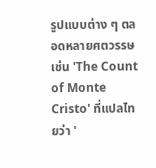รูปแบบต่าง ๆ ตลอดหลายศตวรรษ เช่น 'The Count of Monte Cristo' ที่แปลไทยว่า '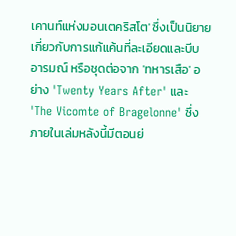เคานท์แห่งมอนเตคริสโต' ซึ่งเป็นนิยายเกี่ยวกับการแก้แค้นที่ละเอียดและบีบอารมณ์ หรือชุดต่อจาก 'ทหารเสือ' อย่าง 'Twenty Years After' และ 'The Vicomte of Bragelonne' ซึ่งภายในเล่มหลังนี้มีตอนย่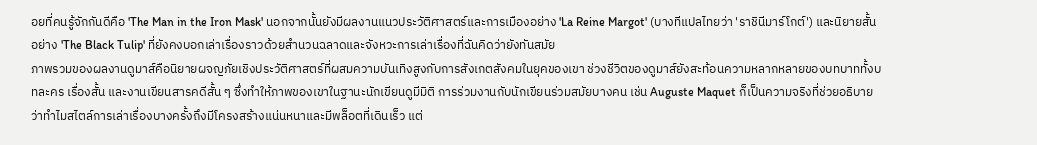อยที่คนรู้จักกันดีคือ 'The Man in the Iron Mask' นอกจากนั้นยังมีผลงานแนวประวัติศาสตร์และการเมืองอย่าง 'La Reine Margot' (บางทีแปลไทยว่า 'ราชินีมาร์โกต์') และนิยายสั้นอย่าง 'The Black Tulip' ที่ยังคงบอกเล่าเรื่องราวด้วยสำนวนฉลาดและจังหวะการเล่าเรื่องที่ฉันคิดว่ายังทันสมัย
ภาพรวมของผลงานดูมาส์คือนิยายผจญภัยเชิงประวัติศาสตร์ที่ผสมความบันเทิงสูงกับการสังเกตสังคมในยุคของเขา ช่วงชีวิตของดูมาส์ยังสะท้อนความหลากหลายของบทบาททั้งบทละคร เรื่องสั้น และงานเขียนสารคดีสั้น ๆ ซึ่งทำให้ภาพของเขาในฐานะนักเขียนดูมีมิติ การร่วมงานกับนักเขียนร่วมสมัยบางคน เช่น Auguste Maquet ก็เป็นความจริงที่ช่วยอธิบายว่าทำไมสไตล์การเล่าเรื่องบางครั้งถึงมีโครงสร้างแน่นหนาและมีพล็อตที่เดินเร็ว แต่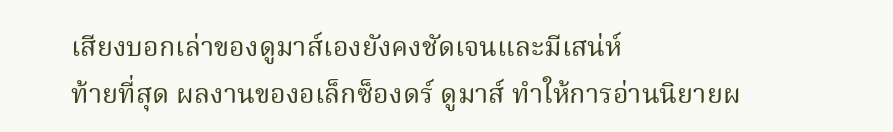เสียงบอกเล่าของดูมาส์เองยังคงชัดเจนและมีเสน่ห์
ท้ายที่สุด ผลงานของอเล็กซ็องดร์ ดูมาส์ ทำให้การอ่านนิยายผ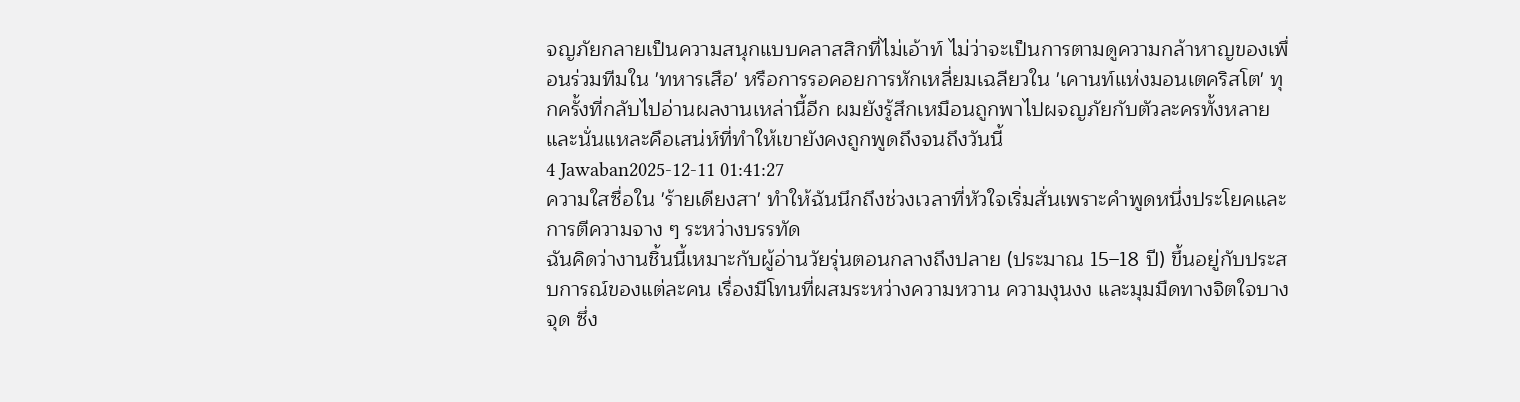จญภัยกลายเป็นความสนุกแบบคลาสสิกที่ไม่เอ้าท์ ไม่ว่าจะเป็นการตามดูความกล้าหาญของเพื่อนร่วมทีมใน 'ทหารเสือ' หรือการรอคอยการหักเหลี่ยมเฉลียวใน 'เคานท์แห่งมอนเตคริสโต' ทุกครั้งที่กลับไปอ่านผลงานเหล่านี้อีก ผมยังรู้สึกเหมือนถูกพาไปผจญภัยกับตัวละครทั้งหลาย และนั่นแหละคือเสน่ห์ที่ทำให้เขายังคงถูกพูดถึงจนถึงวันนี้
4 Jawaban2025-12-11 01:41:27
ความใสซื่อใน 'ร้ายเดียงสา' ทำให้ฉันนึกถึงช่วงเวลาที่หัวใจเริ่มสั่นเพราะคำพูดหนึ่งประโยคและการตีความจาง ๆ ระหว่างบรรทัด
ฉันคิดว่างานชิ้นนี้เหมาะกับผู้อ่านวัยรุ่นตอนกลางถึงปลาย (ประมาณ 15–18 ปี) ขึ้นอยู่กับประสบการณ์ของแต่ละคน เรื่องมีโทนที่ผสมระหว่างความหวาน ความงุนงง และมุมมืดทางจิตใจบางจุด ซึ่ง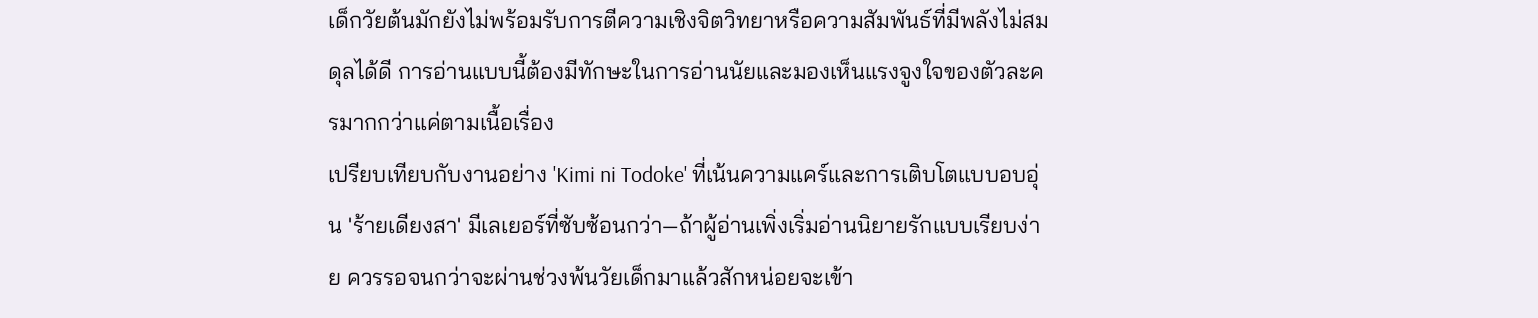เด็กวัยต้นมักยังไม่พร้อมรับการตีความเชิงจิตวิทยาหรือความสัมพันธ์ที่มีพลังไม่สมดุลได้ดี การอ่านแบบนี้ต้องมีทักษะในการอ่านนัยและมองเห็นแรงจูงใจของตัวละครมากกว่าแค่ตามเนื้อเรื่อง
เปรียบเทียบกับงานอย่าง 'Kimi ni Todoke' ที่เน้นความแคร์และการเติบโตแบบอบอุ่น 'ร้ายเดียงสา' มีเลเยอร์ที่ซับซ้อนกว่า—ถ้าผู้อ่านเพิ่งเริ่มอ่านนิยายรักแบบเรียบง่าย ควรรอจนกว่าจะผ่านช่วงพ้นวัยเด็กมาแล้วสักหน่อยจะเข้า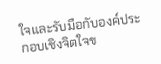ใจและรับมือกับองค์ประกอบเชิงจิตใจข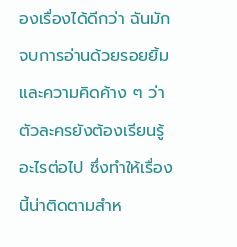องเรื่องได้ดีกว่า ฉันมักจบการอ่านด้วยรอยยิ้มและความคิดค้าง ๆ ว่าตัวละครยังต้องเรียนรู้อะไรต่อไป ซึ่งทำให้เรื่องนี้น่าติดตามสำห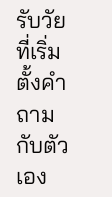รับวัยที่เริ่มตั้งคำถามกับตัวเอง